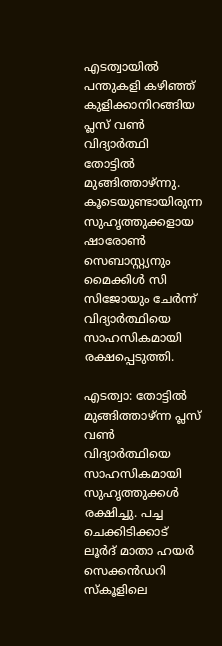എടത്വായിൽ പന്തുകളി കഴിഞ്ഞ് കുളിക്കാനിറങ്ങിയ പ്ലസ് വൺ വിദ്യാർത്ഥി തോട്ടിൽ മുങ്ങിത്താഴ്ന്നു. കൂടെയുണ്ടായിരുന്ന സുഹൃത്തുക്കളായ ഷാരോൺ സെബാസ്റ്റ്യനും മൈക്കിൾ സി സിജോയും ചേർന്ന് വിദ്യാർത്ഥിയെ സാഹസികമായി രക്ഷപ്പെടുത്തി.

എടത്വാ: തോട്ടിൽ മുങ്ങിത്താഴ്ന്ന പ്ലസ് വൺ വിദ്യാര്‍ത്ഥിയെ സാഹസികമായി സുഹൃത്തുക്കൾ രക്ഷിച്ചു. പച്ച ചെക്കിടിക്കാട് ലൂർദ് മാതാ ഹയർ സെക്കൻഡറി സ്കൂളിലെ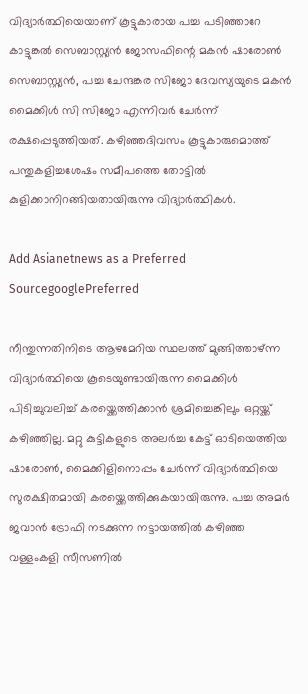വിദ്യാര്‍ത്ഥിയെയാണ് കൂട്ടുകാരായ പച്ച പടിഞ്ഞാറേ കാട്ടുങ്കൽ സെബാസ്റ്റ്യൻ ജോസഫിന്റെ മകൻ ഷാരോൺ സെബാസ്റ്റ്യൻ, പച്ച ചേന്ദങ്കര സിജോ ദേവസ്യയുടെ മകൻ മൈക്കിൾ സി സിജോ എന്നിവർ ചേർന്ന് രക്ഷപ്പെടുത്തിയത്. കഴിഞ്ഞദിവസം കൂട്ടുകാരുമൊത്ത് പന്തുകളിച്ചശേഷം സമീപത്തെ തോട്ടിൽ കുളിക്കാനിറങ്ങിയതായിരുന്നു വിദ്യാര്‍ത്ഥികൾ.

Add Asianetnews as a Preferred SourcegooglePreferred

നീന്തുന്നതിനിടെ ആഴമേറിയ സ്ഥലത്ത് മുങ്ങിത്താഴ്ന്ന വിദ്യാര്‍ത്ഥിയെ കൂടെയുണ്ടായിരുന്ന മൈക്കിൾ പിടിച്ചുവലിച്ച് കരയ്ക്കെത്തിക്കാൻ ശ്രമിച്ചെങ്കിലും ഒറ്റയ്ക്ക് കഴിഞ്ഞില്ല. മറ്റു കുട്ടികളുടെ അലർച്ച കേട്ട് ഓടിയെത്തിയ ഷാരോൺ, മൈക്കിളിനൊപ്പം ചേർന്ന് വിദ്യാര്‍ത്ഥിയെ സുരക്ഷിതമായി കരയ്ക്കെത്തിക്കുകയായിരുന്നു. പച്ച അമർ ജവാൻ ട്രോഫി നടക്കുന്ന നട്ടായത്തിൽ കഴിഞ്ഞ വള്ളംകളി സീസണിൽ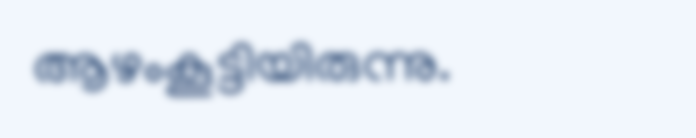ആഴംകൂട്ടിയിരുന്നു.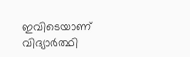ഇവിടെയാണ് വിദ്യാര്‍ത്ഥി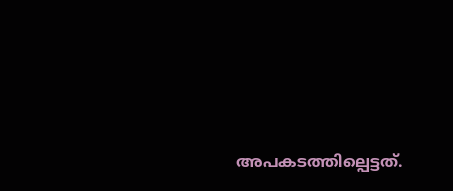അപകടത്തില്പെട്ടത്.